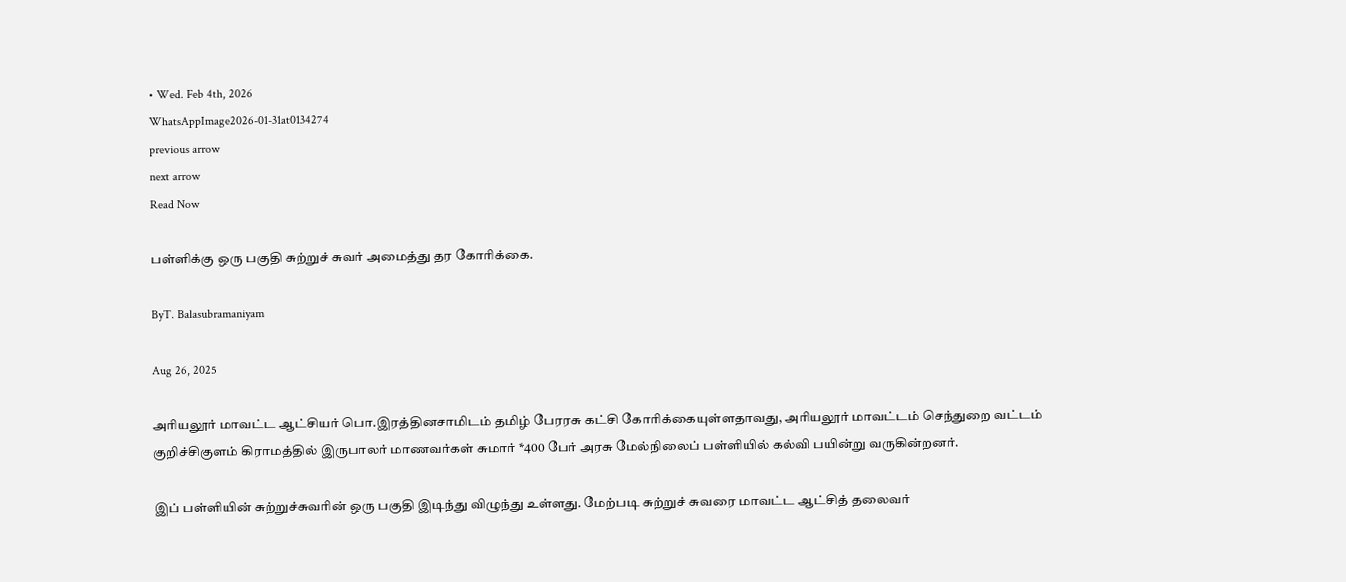• Wed. Feb 4th, 2026
WhatsAppImage2026-01-31at0134274
previous arrow
next arrow
Read Now

பள்ளிக்கு ஒரு பகுதி சுற்றுச் சுவர் அமைத்து தர கோரிக்கை.

ByT. Balasubramaniyam

Aug 26, 2025

அரியலூர் மாவட்ட ஆட்சியர் பொ.இரத்தினசாமிடம் தமிழ் பேரரசு கட்சி கோரிக்கையுள்ளதாவது, அரியலூர் மாவட்டம் செந்துறை வட்டம் குறிச்சிகுளம் கிராமத்தில் இருபாலர் மாணவர்கள் சுமார் *400 பேர் அரசு மேல்நிலைப் பள்ளியில் கல்வி பயின்று வருகின்றனர்.

இப் பள்ளியின் சுற்றுச்சுவரின் ஒரு பகுதி இடிந்து விழுந்து உள்ளது. மேற்படி சுற்றுச் சுவரை மாவட்ட ஆட்சித் தலைவர்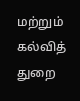மற்றும் கல்வித் துறை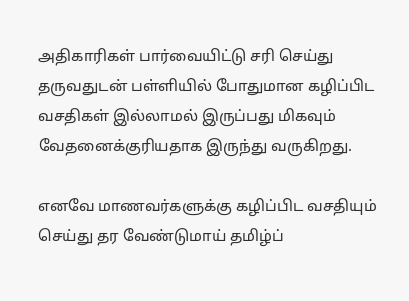அதிகாரிகள் பார்வையிட்டு சரி செய்து தருவதுடன் பள்ளியில் போதுமான கழிப்பிட வசதிகள் இல்லாமல் இருப்பது மிகவும் வேதனைக்குரியதாக இருந்து வருகிறது.

எனவே மாணவர்களுக்கு கழிப்பிட வசதியும் செய்து தர வேண்டுமாய் தமிழ்ப்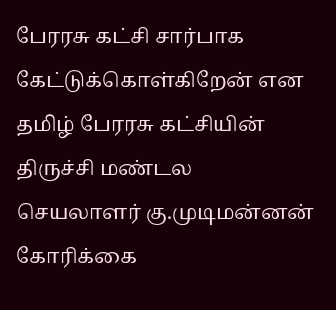பேரரசு கட்சி சார்பாக கேட்டுக்கொள்கிறேன் என தமிழ் பேரரசு கட்சியின் திருச்சி மண்டல செயலாளர் கு.முடிமன்னன் கோரிக்கை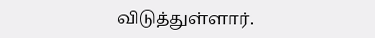விடுத்துள்ளார்.